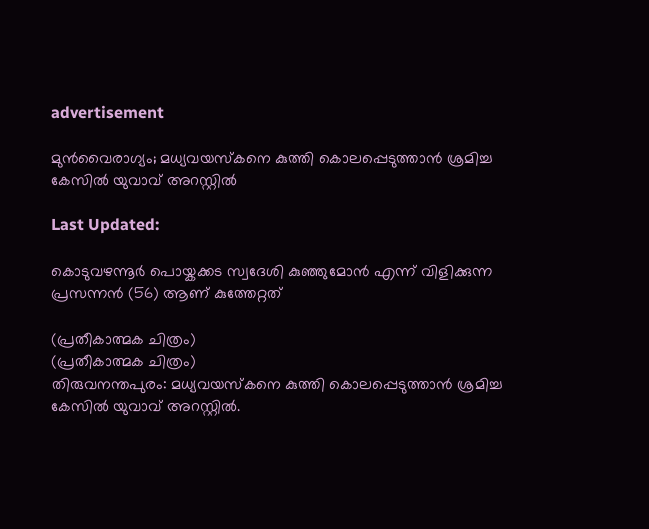advertisement

മുൻവൈരാഗ്യം; മധ്യവയസ്കനെ കുത്തി കൊലപ്പെടുത്താൻ ശ്രമിച്ച കേസിൽ യുവാവ് അറസ്റ്റിൽ

Last Updated:

കൊടുവഴന്നൂർ പൊയ്കക്കട സ്വദേശി കുഞ്ഞുമോൻ എന്ന് വിളിക്കുന്ന പ്രസന്നൻ (56) ആണ് കുത്തേറ്റത്

(പ്രതീകാത്മക ചിത്രം)
(പ്രതീകാത്മക ചിത്രം)
തിരുവനന്തപുരം: മധ്യവയസ്കനെ കുത്തി കൊലപ്പെടുത്താൻ ശ്രമിച്ച കേസിൽ യുവാവ് അറസ്റ്റിൽ.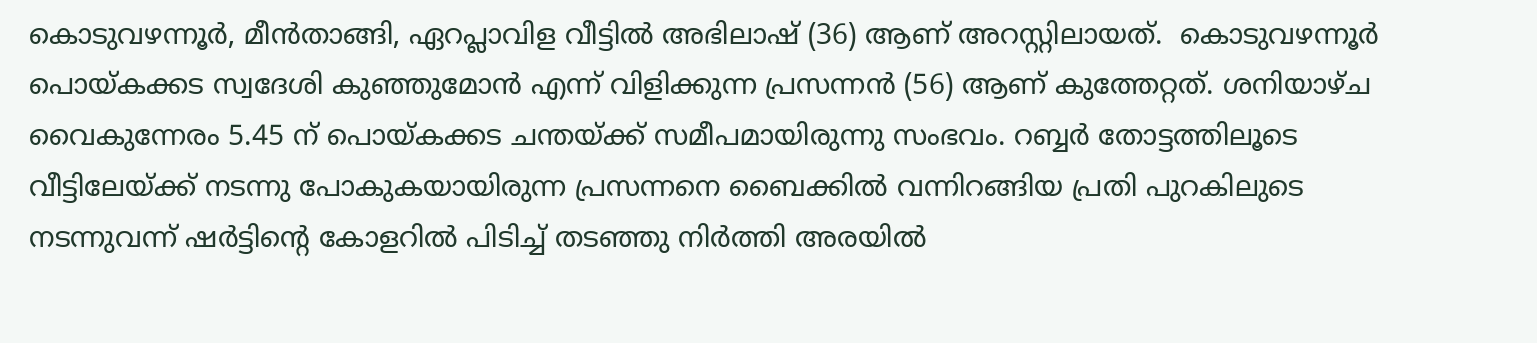കൊടുവഴന്നൂർ, മീൻതാങ്ങി, ഏറപ്ലാവിള വീട്ടിൽ അഭിലാഷ് (36) ആണ് അറസ്റ്റിലായത്.  കൊടുവഴന്നൂർ പൊയ്കക്കട സ്വദേശി കുഞ്ഞുമോൻ എന്ന് വിളിക്കുന്ന പ്രസന്നൻ (56) ആണ് കുത്തേറ്റത്. ശനിയാഴ്ച വൈകുന്നേരം 5.45 ന് പൊയ്കക്കട ചന്തയ്ക്ക് സമീപമായിരുന്നു സംഭവം. റബ്ബർ തോട്ടത്തിലൂടെ വീട്ടിലേയ്ക്ക് നടന്നു പോകുകയായിരുന്ന പ്രസന്നനെ ബൈക്കിൽ വന്നിറങ്ങിയ പ്രതി പുറകിലുടെ നടന്നുവന്ന് ഷർട്ടിന്റെ കോളറിൽ പിടിച്ച് തടഞ്ഞു നിർത്തി അരയിൽ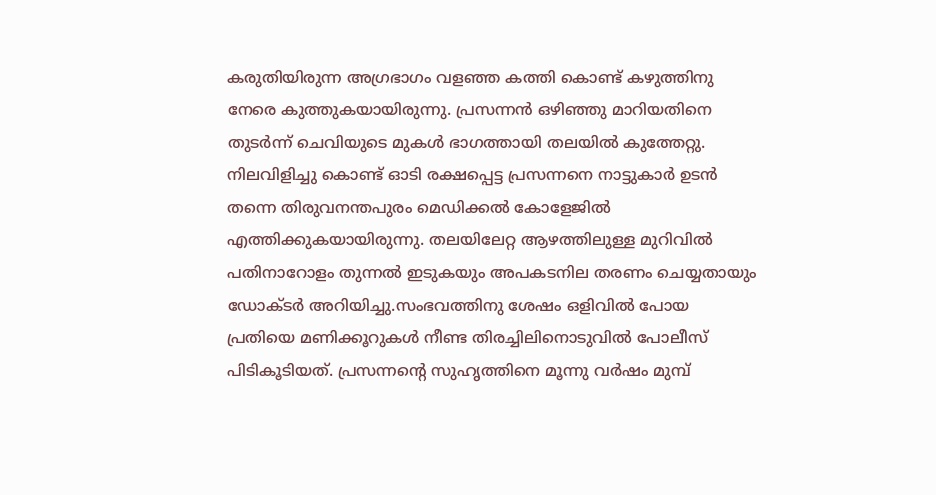കരുതിയിരുന്ന അഗ്രഭാഗം വളഞ്ഞ കത്തി കൊണ്ട് കഴുത്തിനു നേരെ കുത്തുകയായിരുന്നു. പ്രസന്നൻ ഒഴിഞ്ഞു മാറിയതിനെ തുടർന്ന് ചെവിയുടെ മുകൾ ഭാഗത്തായി തലയിൽ കുത്തേറ്റു.
നിലവിളിച്ചു കൊണ്ട് ഓടി രക്ഷപ്പെട്ട പ്രസന്നനെ നാട്ടുകാർ ഉടൻ തന്നെ തിരുവനന്തപുരം മെഡിക്കൽ കോളേജിൽ എത്തിക്കുകയായിരുന്നു. തലയിലേറ്റ ആഴത്തിലുള്ള മുറിവിൽ പതിനാറോളം തുന്നൽ ഇടുകയും അപകടനില തരണം ചെയ്യതായും ഡോക്ടർ അറിയിച്ചു.സംഭവത്തിനു ശേഷം ഒളിവിൽ പോയ പ്രതിയെ മണിക്കൂറുകൾ നീണ്ട തിരച്ചിലിനൊടുവിൽ പോലീസ് പിടികൂടിയത്. പ്രസന്നന്റെ സുഹൃത്തിനെ മൂന്നു വർഷം മുമ്പ്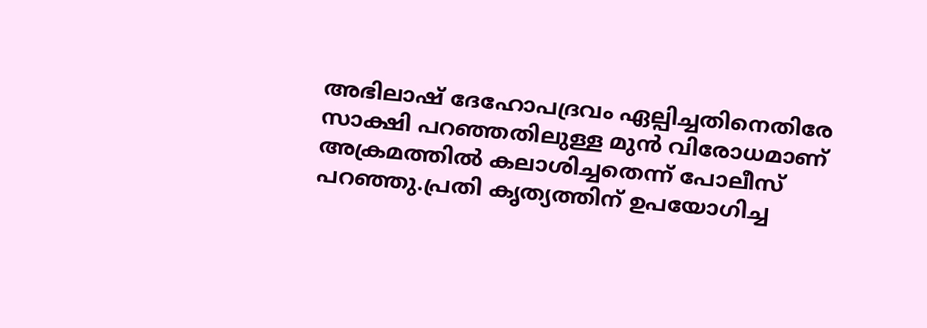അഭിലാഷ് ദേഹോപദ്രവം ഏല്പിച്ചതിനെതിരേ സാക്ഷി പറഞ്ഞതിലുള്ള മുൻ വിരോധമാണ് അക്രമത്തിൽ കലാശിച്ചതെന്ന് പോലീസ് പറഞ്ഞു.പ്രതി കൃത്യത്തിന് ഉപയോഗിച്ച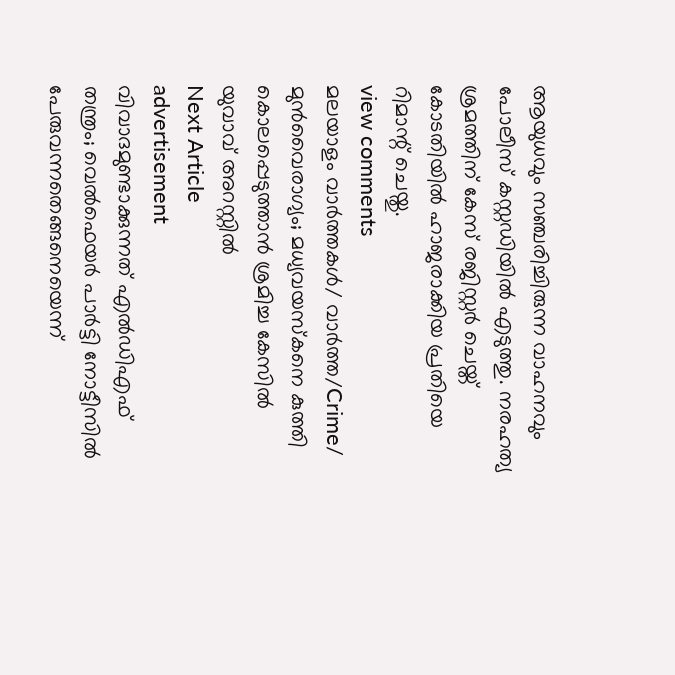ആയുധവും സഞ്ചരിച്ചിരുന്ന വാഹനവും പോലീസ് കസ്റ്റഡിയിൽ എടുത്തു. നരഹത്യ ശ്രമത്തിന് കേസ് രജിസ്റ്റർ ചെയ്ത് കോടതിയിൽ ഹാജരാക്കിയ പ്രതിയെ റിമാന്റ് ചെയ്തു.
view comments
മലയാളം വാർത്തകൾ/ വാർത്ത/Crime/
മുൻവൈരാഗ്യം; മധ്യവയസ്കനെ കുത്തി കൊലപ്പെടുത്താൻ ശ്രമിച്ച കേസിൽ യുവാവ് അറസ്റ്റിൽ
Next Article
advertisement
വിവാദമുണ്ടാക്കുന്നത് എൽഡിഎഫ് തന്ത്രം; വെൽഫെയർ പാർട്ടി നോട്ടീസിൽ പേരുവന്നതെങ്ങനെയെന്ന്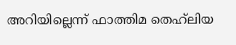അറിയില്ലെന്ന് ഫാത്തിമ തെഹ്‌ലിയ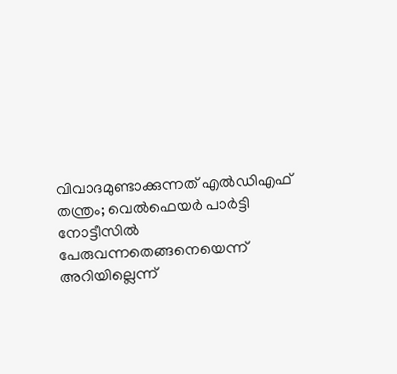വിവാദമുണ്ടാക്കുന്നത് എൽഡിഎഫ് തന്ത്രം; വെൽഫെയർ പാർട്ടി നോട്ടീസിൽ പേരുവന്നതെങ്ങനെയെന്ന് അറിയില്ലെന്ന്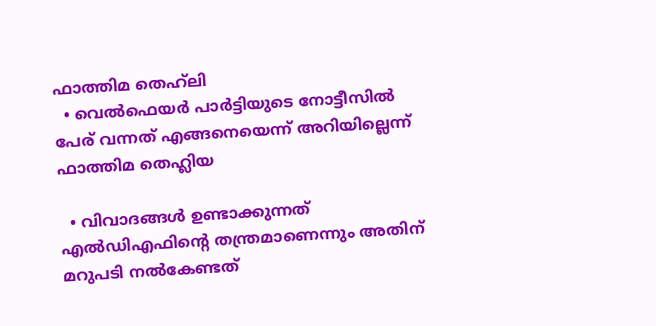ഫാത്തിമ തെഹ്‌ലി
  • വെൽഫെയർ പാർട്ടിയുടെ നോട്ടീസിൽ പേര് വന്നത് എങ്ങനെയെന്ന് അറിയില്ലെന്ന് ഫാത്തിമ തെഹ്ലിയ

  • വിവാദങ്ങൾ ഉണ്ടാക്കുന്നത് എൽഡിഎഫിന്റെ തന്ത്രമാണെന്നും അതിന് മറുപടി നൽകേണ്ടത്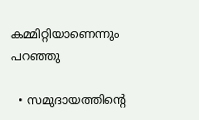കമ്മിറ്റിയാണെന്നും പറഞ്ഞു

  • സമുദായത്തിന്റെ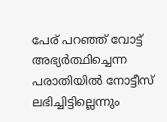പേര് പറഞ്ഞ് വോട്ട് അഭ്യർത്ഥിച്ചെന്ന പരാതിയിൽ നോട്ടീസ് ലഭിച്ചിട്ടില്ലെന്നും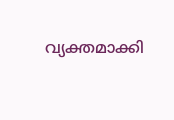വ്യക്തമാക്കി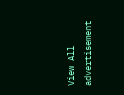View All
advertisement